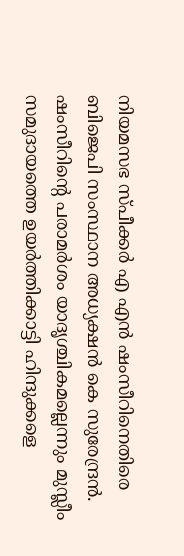നിയമസഭ സ്പീക്കർ എ എൻ ഷംസീറിനെതിരെ ബിജെപി സംസ്ഥാന അധ്യക്ഷൻ കെ സുരേന്ദ്രൻ. ഷംസീറിന്റെ പരാമർശം യാദൃശ്ചികമല്ലെന്നും മുസ്ലീം സമുദായത്തെ ഉയർത്തിക്കാട്ടി ഹിന്ദുക്കളെ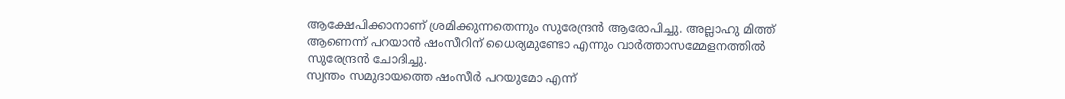ആക്ഷേപിക്കാനാണ് ശ്രമിക്കുന്നതെന്നും സുരേന്ദ്രൻ ആരോപിച്ചു. അല്ലാഹു മിത്ത് ആണെന്ന് പറയാൻ ഷംസീറിന് ധൈര്യമുണ്ടോ എന്നും വാർത്താസമ്മേളനത്തിൽ സുരേന്ദ്രൻ ചോദിച്ചു.
സ്വന്തം സമുദായത്തെ ഷംസീർ പറയുമോ എന്ന്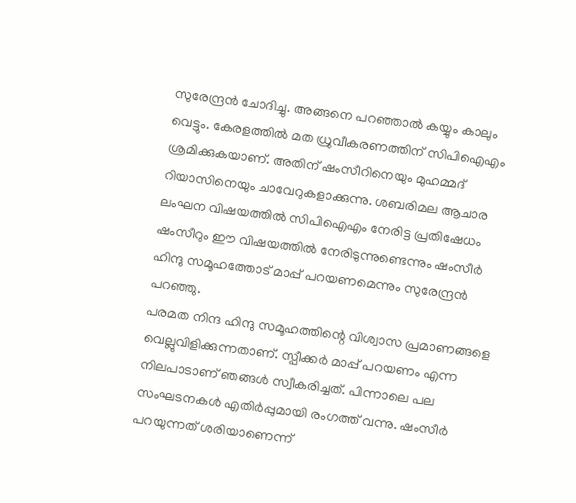സുരേന്ദ്രൻ ചോദിച്ചു. അങ്ങനെ പറഞ്ഞാൽ കയ്യും കാലും വെട്ടും. കേരളത്തിൽ മത ധ്രുവീകരണത്തിന് സിപിഐഎം ശ്രമിക്കുകയാണ്. അതിന് ഷംസീറിനെയും മുഹമ്മദ് റിയാസിനെയും ചാവേറുകളാക്കുന്നു. ശബരിമല ആചാര ലംഘന വിഷയത്തിൽ സിപിഐഎം നേരിട്ട പ്രതിഷേധം ഷംസീറും ഈ വിഷയത്തിൽ നേരിടുന്നുണ്ടെന്നും ഷംസീർ ഹിന്ദു സമൂഹത്തോട് മാപ്പ് പറയണമെന്നും സുരേന്ദ്രൻ പറഞ്ഞു.
പരമത നിന്ദ ഹിന്ദു സമൂഹത്തിന്റെ വിശ്വാസ പ്രമാണങ്ങളെ വെല്ലുവിളിക്കുന്നതാണ്. സ്പീക്കർ മാപ്പ് പറയണം എന്ന നിലപാടാണ് ഞങ്ങൾ സ്വീകരിച്ചത്. പിന്നാലെ പല സംഘടനകൾ എതിർപ്പുമായി രംഗത്ത് വന്നു. ഷംസീർ പറയുന്നത് ശരിയാണെന്ന്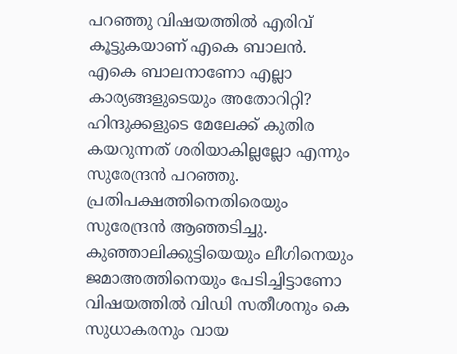പറഞ്ഞു വിഷയത്തിൽ എരിവ് കൂട്ടുകയാണ് എകെ ബാലൻ. എകെ ബാലനാണോ എല്ലാ കാര്യങ്ങളുടെയും അതോറിറ്റി? ഹിന്ദുക്കളുടെ മേലേക്ക് കുതിര കയറുന്നത് ശരിയാകില്ലല്ലോ എന്നും സുരേന്ദ്രൻ പറഞ്ഞു.
പ്രതിപക്ഷത്തിനെതിരെയും സുരേന്ദ്രൻ ആഞ്ഞടിച്ചു. കുഞ്ഞാലിക്കുട്ടിയെയും ലീഗിനെയും ജമാഅത്തിനെയും പേടിച്ചിട്ടാണോ വിഷയത്തിൽ വിഡി സതീശനും കെ സുധാകരനും വായ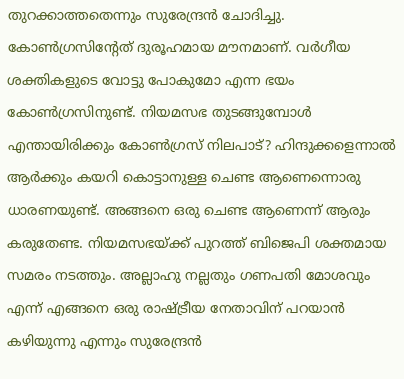തുറക്കാത്തതെന്നും സുരേന്ദ്രൻ ചോദിച്ചു.
കോൺഗ്രസിൻ്റേത് ദുരൂഹമായ മൗനമാണ്. വർഗീയ ശക്തികളുടെ വോട്ടു പോകുമോ എന്ന ഭയം കോൺഗ്രസിനുണ്ട്. നിയമസഭ തുടങ്ങുമ്പോൾ എന്തായിരിക്കും കോൺഗ്രസ് നിലപാട്? ഹിന്ദുക്കളെന്നാൽ ആർക്കും കയറി കൊട്ടാനുള്ള ചെണ്ട ആണെന്നൊരു ധാരണയുണ്ട്. അങ്ങനെ ഒരു ചെണ്ട ആണെന്ന് ആരും കരുതേണ്ട. നിയമസഭയ്ക്ക് പുറത്ത് ബിജെപി ശക്തമായ സമരം നടത്തും. അല്ലാഹു നല്ലതും ഗണപതി മോശവും എന്ന് എങ്ങനെ ഒരു രാഷ്ട്രീയ നേതാവിന് പറയാൻ കഴിയുന്നു എന്നും സുരേന്ദ്രൻ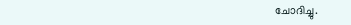ചോദിച്ചു.